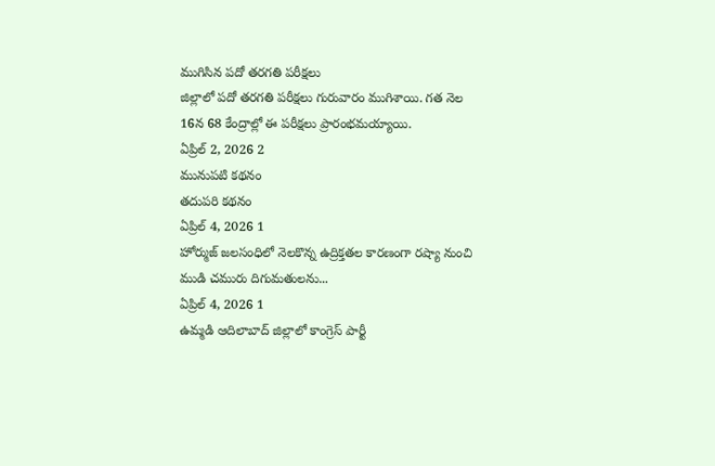ముగిసిన పదో తరగతి పరీక్షలు
జిల్లాలో పదో తరగతి పరీక్షలు గురువారం ముగిశాయి. గత నెల 16న 68 కేంద్రాల్లో ఈ పరీక్షలు ప్రారంభమయ్యాయి.
ఏప్రిల్ 2, 2026 2
మునుపటి కథనం
తదుపరి కథనం
ఏప్రిల్ 4, 2026 1
హోర్ముజ్ జలసంధిలో నెలకొన్న ఉద్రిక్తతల కారణంగా రష్యా నుంచి ముడి చమురు దిగుమతులను...
ఏప్రిల్ 4, 2026 1
ఉమ్మడి ఆదిలాబాద్ జిల్లాలో కాంగ్రెస్ పార్టీ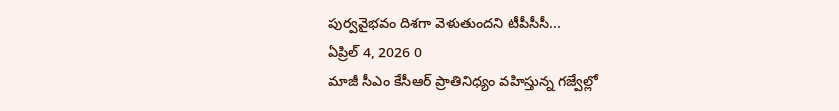పుర్వవైభవం దిశగా వెళుతుందని టీపీసీసీ...
ఏప్రిల్ 4, 2026 0
మాజీ సీఎం కేసీఆర్ ప్రాతినిధ్యం వహిస్తున్న గజ్వేల్లో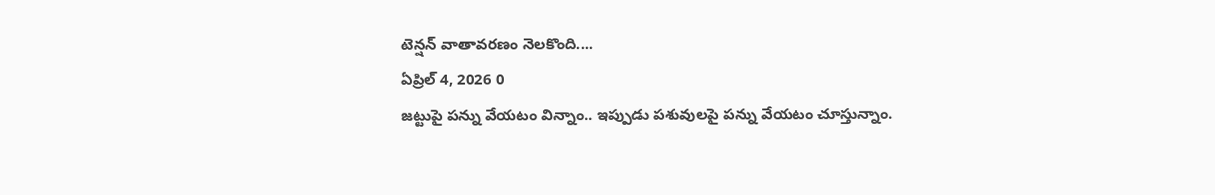టెన్షన్ వాతావరణం నెలకొంది....
ఏప్రిల్ 4, 2026 0
జట్టుపై పన్ను వేయటం విన్నాం.. ఇప్పుడు పశువులపై పన్ను వేయటం చూస్తున్నాం.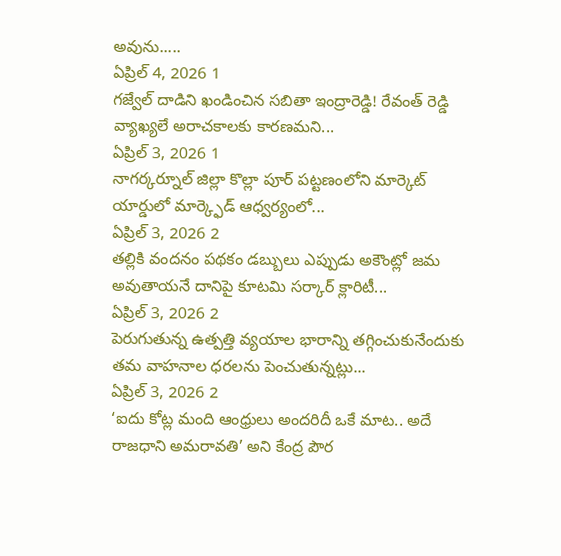అవును.....
ఏప్రిల్ 4, 2026 1
గజ్వేల్ దాడిని ఖండించిన సబితా ఇంద్రారెడ్డి! రేవంత్ రెడ్డి వ్యాఖ్యలే అరాచకాలకు కారణమని...
ఏప్రిల్ 3, 2026 1
నాగర్కర్నూల్ జిల్లా కొల్లా పూర్ పట్టణంలోని మార్కెట్ యార్డులో మార్క్ఫెడ్ ఆధ్వర్యంలో...
ఏప్రిల్ 3, 2026 2
తల్లికి వందనం పథకం డబ్బులు ఎప్పుడు అకౌంట్లో జమ అవుతాయనే దానిపై కూటమి సర్కార్ క్లారిటీ...
ఏప్రిల్ 3, 2026 2
పెరుగుతున్న ఉత్పత్తి వ్యయాల భారాన్ని తగ్గించుకునేందుకు తమ వాహనాల ధరలను పెంచుతున్నట్లు...
ఏప్రిల్ 3, 2026 2
‘ఐదు కోట్ల మంది ఆంధ్రులు అందరిదీ ఒకే మాట.. అదే రాజధాని అమరావతి’ అని కేంద్ర పౌర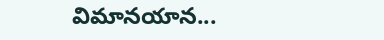విమానయాన...